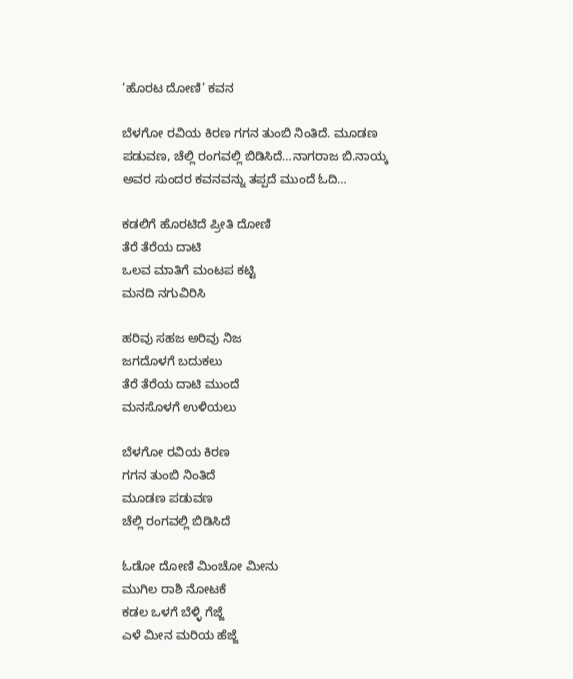‘ಹೊರಟ ದೋಣಿ’ ಕವನ

ಬೆಳಗೋ ರವಿಯ ಕಿರಣ ಗಗನ ತುಂಬಿ ನಿಂತಿದೆ. ಮೂಡಣ ಪಡುವಣ, ಚೆಲ್ಲಿ ರಂಗವಲ್ಲಿ ಬಿಡಿಸಿದೆ…ನಾಗರಾಜ ಬಿ.ನಾಯ್ಕ ಅವರ ಸುಂದರ ಕವನವನ್ನು ತಪ್ಪದೆ ಮುಂದೆ ಓದಿ…

ಕಡಲಿಗೆ ಹೊರಟಿದೆ ಪ್ರೀತಿ ದೋಣಿ
ತೆರೆ ತೆರೆಯ ದಾಟಿ
ಒಲವ ಮಾತಿಗೆ ಮಂಟಪ ಕಟ್ಟಿ
ಮನದಿ ನಗುವಿರಿಸಿ

ಹರಿವು ಸಹಜ ಅರಿವು ನಿಜ
ಜಗದೊಳಗೆ ಬದುಕಲು
ತೆರೆ ತೆರೆಯ ದಾಟಿ ಮುಂದೆ
ಮನಸೊಳಗೆ ಉಳಿಯಲು

ಬೆಳಗೋ ರವಿಯ ಕಿರಣ
ಗಗನ ತುಂಬಿ ನಿಂತಿದೆ
ಮೂಡಣ ಪಡುವಣ
ಚೆಲ್ಲಿ ರಂಗವಲ್ಲಿ ಬಿಡಿಸಿದೆ

ಓಡೋ ದೋಣಿ ಮಿಂಚೋ ಮೀನು
ಮುಗಿಲ ರಾಶಿ ನೋಟಕೆ
ಕಡಲ ಒಳಗೆ ಬೆಳ್ಳಿ ಗೆಜ್ಜೆ
ಎಳೆ ಮೀನ ಮರಿಯ ಹೆಜ್ಜೆ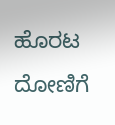ಹೊರಟ ದೋಣಿಗೆ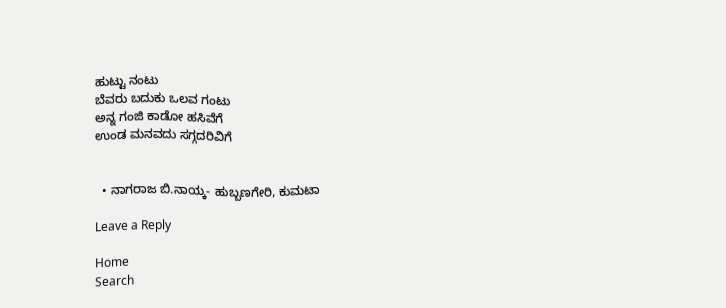ಹುಟ್ಟು ನಂಟು
ಬೆವರು ಬದುಕು ಒಲವ ಗಂಟು
ಅನ್ನ ಗಂಜಿ ಕಾಡೋ ಹಸಿವೆಗೆ
ಉಂಡ ಮನವದು ಸಗ್ಗದರಿವಿಗೆ


  • ನಾಗರಾಜ ಬಿ.ನಾಯ್ಕ- ಹುಬ್ಬಣಗೇರಿ, ಕುಮಟಾ

Leave a Reply

Home
Search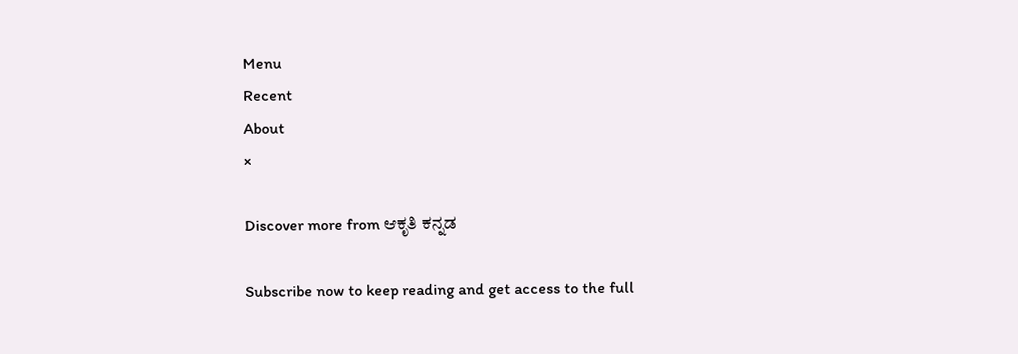Menu
Recent
About
×

Discover more from ಆಕೃತಿ ಕನ್ನಡ

Subscribe now to keep reading and get access to the full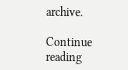archive.

Continue reading